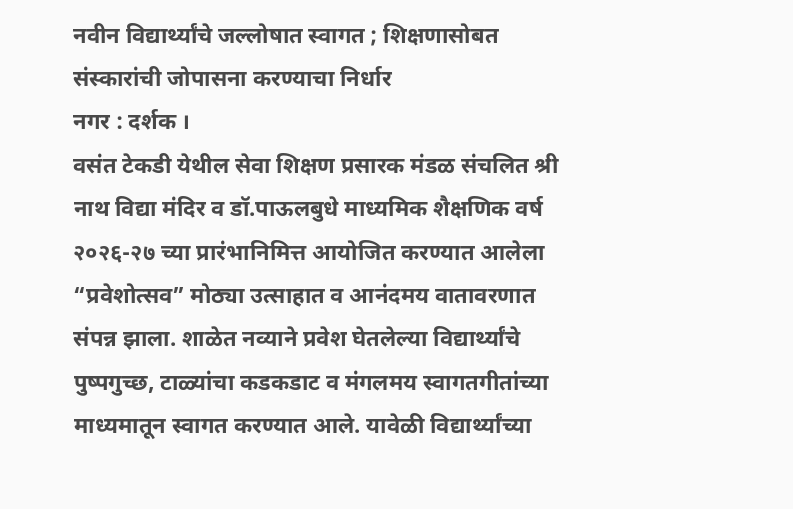नवीन विद्यार्थ्यांचे जल्लोषात स्वागत ; शिक्षणासोबत संस्कारांची जोपासना करण्याचा निर्धार
नगर : दर्शक ।
वसंत टेकडी येथील सेवा शिक्षण प्रसारक मंडळ संचलित श्री नाथ विद्या मंदिर व डॉ.पाऊलबुधे माध्यमिक शैक्षणिक वर्ष २०२६-२७ च्या प्रारंभानिमित्त आयोजित करण्यात आलेला “प्रवेशोत्सव” मोठ्या उत्साहात व आनंदमय वातावरणात संपन्न झाला. शाळेत नव्याने प्रवेश घेतलेल्या विद्यार्थ्यांचे पुष्पगुच्छ, टाळ्यांचा कडकडाट व मंगलमय स्वागतगीतांच्या माध्यमातून स्वागत करण्यात आले. यावेळी विद्यार्थ्यांच्या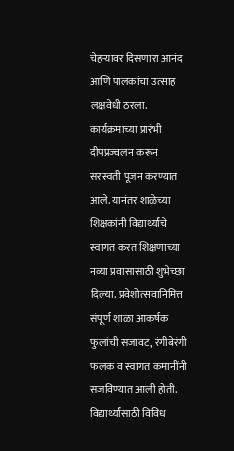चेहऱ्यावर दिसणारा आनंद आणि पालकांचा उत्साह लक्षवेधी ठरला.
कार्यक्रमाच्या प्रारंभी दीपप्रज्वलन करून सरस्वती पूजन करण्यात आले. यानंतर शाळेच्या शिक्षकांनी विद्यार्थ्यांचे स्वागत करत शिक्षणाच्या नव्या प्रवासासाठी शुभेच्छा दिल्या. प्रवेशोत्सवानिमित्त संपूर्ण शाळा आकर्षक फुलांची सजावट, रंगीबेरंगी फलक व स्वागत कमानींनी सजविण्यात आली होती. विद्यार्थ्यांसाठी विविध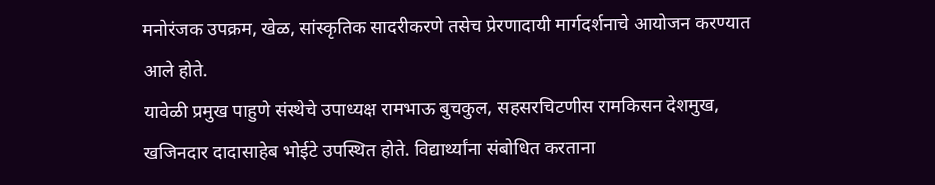मनोरंजक उपक्रम, खेळ, सांस्कृतिक सादरीकरणे तसेच प्रेरणादायी मार्गदर्शनाचे आयोजन करण्यात आले होते.
यावेळी प्रमुख पाहुणे संस्थेचे उपाध्यक्ष रामभाऊ बुचकुल, सहसरचिटणीस रामकिसन देशमुख, खजिनदार दादासाहेब भोईटे उपस्थित होते. विद्यार्थ्यांना संबोधित करताना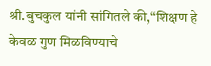श्री.बुचकुल यांनी सांगितले की,“शिक्षण हे केवळ गुण मिळविण्याचे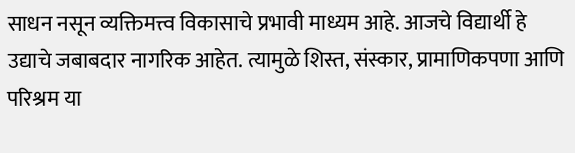साधन नसून व्यक्तिमत्त्व विकासाचे प्रभावी माध्यम आहे. आजचे विद्यार्थी हे उद्याचे जबाबदार नागरिक आहेत. त्यामुळे शिस्त, संस्कार, प्रामाणिकपणा आणि परिश्रम या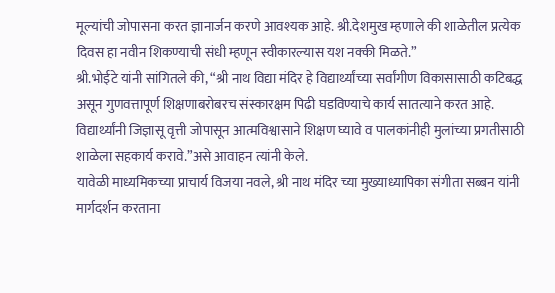मूल्यांची जोपासना करत ज्ञानार्जन करणे आवश्यक आहे. श्री.देशमुख म्हणाले की शाळेतील प्रत्येक दिवस हा नवीन शिकण्याची संधी म्हणून स्वीकारल्यास यश नक्की मिळते.”
श्री.भोईटे यांनी सांगितले की, “श्री नाथ विद्या मंदिर हे विद्यार्थ्यांच्या सर्वांगीण विकासासाठी कटिबद्ध असून गुणवत्तापूर्ण शिक्षणाबरोबरच संस्कारक्षम पिढी घडविण्याचे कार्य सातत्याने करत आहे. विद्यार्थ्यांनी जिज्ञासू वृत्ती जोपासून आत्मविश्वासाने शिक्षण घ्यावे व पालकांनीही मुलांच्या प्रगतीसाठी शाळेला सहकार्य करावे.”असे आवाहन त्यांनी केले.
यावेळी माध्यमिकच्या प्राचार्य विजया नवले, श्री नाथ मंदिर च्या मुख्याध्यापिका संगीता सब्बन यांनी मार्गदर्शन करताना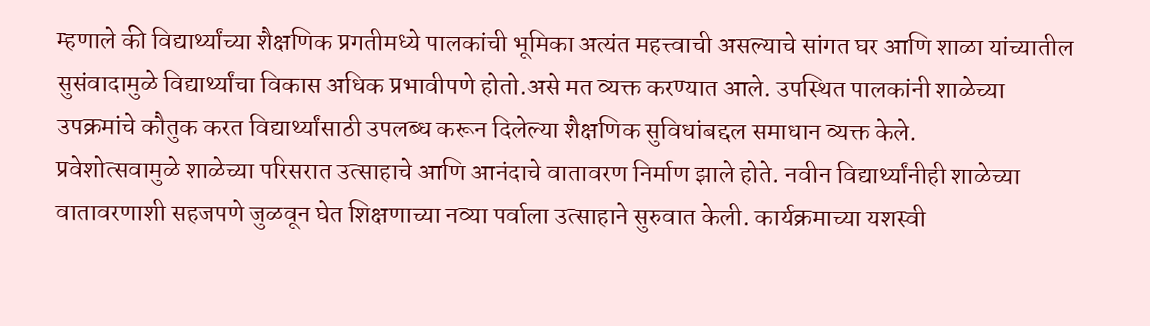म्हणाले की विद्यार्थ्यांच्या शैक्षणिक प्रगतीमध्ये पालकांची भूमिका अत्यंत महत्त्वाची असल्याचे सांगत घर आणि शाळा यांच्यातील सुसंवादामुळे विद्यार्थ्यांचा विकास अधिक प्रभावीपणे होतो.असे मत व्यक्त करण्यात आले. उपस्थित पालकांनी शाळेच्या उपक्रमांचे कौतुक करत विद्यार्थ्यांसाठी उपलब्ध करून दिलेल्या शैक्षणिक सुविधांबद्दल समाधान व्यक्त केले.
प्रवेशोत्सवामुळे शाळेच्या परिसरात उत्साहाचे आणि आनंदाचे वातावरण निर्माण झाले होते. नवीन विद्यार्थ्यांनीही शाळेच्या वातावरणाशी सहजपणे जुळवून घेत शिक्षणाच्या नव्या पर्वाला उत्साहाने सुरुवात केली. कार्यक्रमाच्या यशस्वी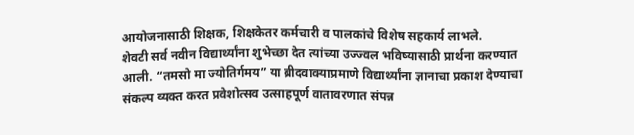आयोजनासाठी शिक्षक, शिक्षकेतर कर्मचारी व पालकांचे विशेष सहकार्य लाभले.
शेवटी सर्व नवीन विद्यार्थ्यांना शुभेच्छा देत त्यांच्या उज्ज्वल भविष्यासाठी प्रार्थना करण्यात आली. “तमसो मा ज्योतिर्गमय” या ब्रीदवाक्याप्रमाणे विद्यार्थ्यांना ज्ञानाचा प्रकाश देण्याचा संकल्प व्यक्त करत प्रवेशोत्सव उत्साहपूर्ण वातावरणात संपन्न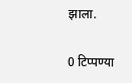झाला.

0 टिप्पण्या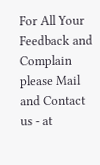For All Your Feedback and Complain please Mail and Contact us - at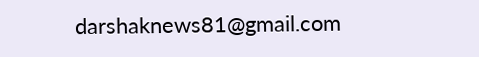darshaknews81@gmail.com